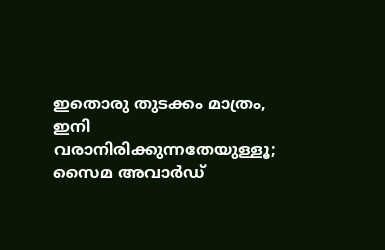ഇതൊരു തുടക്കം മാത്രം, ഇനി വരാനിരിക്കുന്നതേയുള്ളൂ; സൈമ അവാർഡ്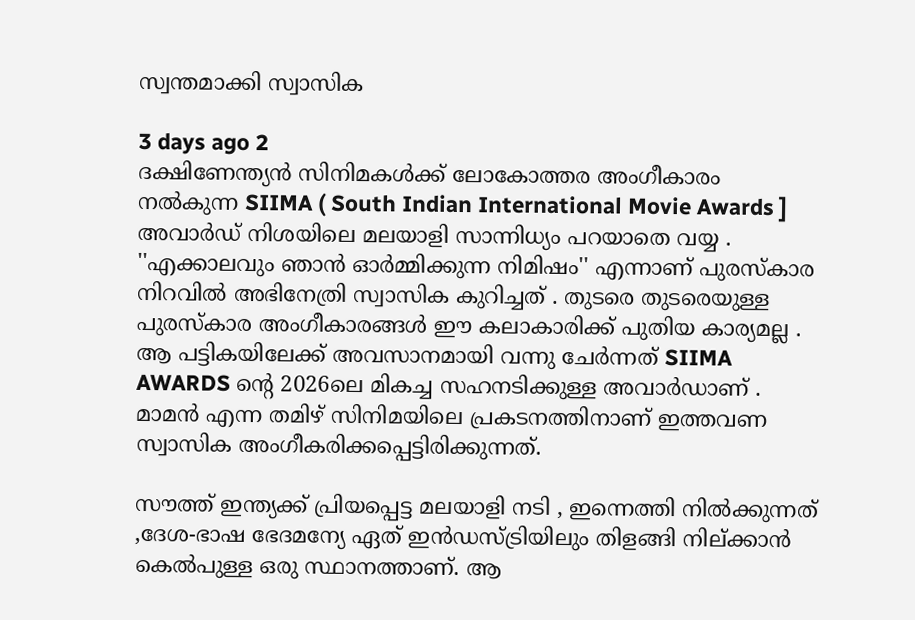സ്വന്തമാക്കി സ്വാസിക

3 days ago 2
ദക്ഷിണേന്ത്യൻ സിനിമകൾക്ക് ലോകോത്തര അംഗീകാരം നൽകുന്ന SIIMA ( South Indian International Movie Awards ] അവാർഡ് നിശയിലെ മലയാളി സാന്നിധ്യം പറയാതെ വയ്യ . ''എക്കാലവും ഞാൻ ഓർമ്മിക്കുന്ന നിമിഷം'' എന്നാണ് പുരസ്‌കാര നിറവിൽ അഭിനേത്രി സ്വാസിക കുറിച്ചത് . തുടരെ തുടരെയുള്ള പുരസ്‌കാര അംഗീകാരങ്ങൾ ഈ കലാകാരിക്ക് പുതിയ കാര്യമല്ല . ആ പട്ടികയിലേക്ക് അവസാനമായി വന്നു ചേർന്നത് SIIMA AWARDS ന്റെ 2026ലെ മികച്ച സഹനടിക്കുള്ള അവാർഡാണ് . മാമൻ എന്ന തമിഴ് സിനിമയിലെ പ്രകടനത്തിനാണ് ഇത്തവണ സ്വാസിക അംഗീകരിക്കപ്പെട്ടിരിക്കുന്നത്.

സൗത്ത് ഇന്ത്യക്ക് പ്രിയപ്പെട്ട മലയാളി നടി , ഇന്നെത്തി നിൽക്കുന്നത് ,ദേശ-ഭാഷ ഭേദമന്യേ ഏത് ഇൻഡസ്ട്രിയിലും തിളങ്ങി നില്ക്കാൻ കെൽപുള്ള ഒരു സ്ഥാനത്താണ്. ആ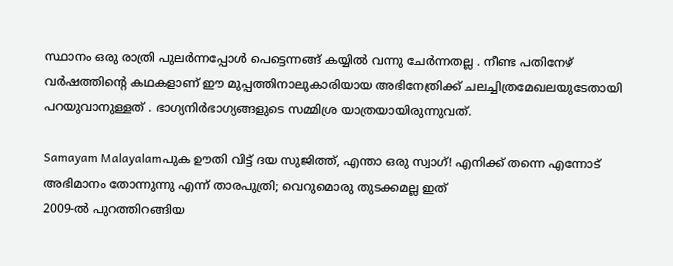സ്ഥാനം ഒരു രാത്രി പുലർന്നപ്പോൾ പെട്ടെന്നങ്ങ് കയ്യിൽ വന്നു ചേർന്നതല്ല . നീണ്ട പതിനേഴ് വർഷത്തിന്റെ കഥകളാണ് ഈ മുപ്പത്തിനാലുകാരിയായ അഭിനേത്രിക്ക് ചലച്ചിത്രമേഖലയുടേതായി പറയുവാനുള്ളത് . ഭാഗ്യനിർഭാഗ്യങ്ങളുടെ സമ്മിശ്ര യാത്രയായിരുന്നുവത്.

Samayam Malayalamപുക ഊതി വിട്ട് ദയ സുജിത്ത്, എന്താ ഒരു സ്വാഗ്! എനിക്ക് തന്നെ എന്നോട് അഭിമാനം തോന്നുന്നു എന്ന് താരപുത്രി; വെറുമൊരു തുടക്കമല്ല ഇത്
2009-ൽ പുറത്തിറങ്ങിയ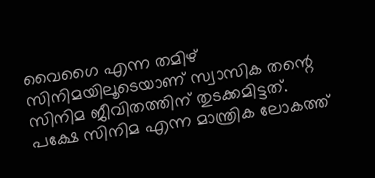വൈഗൈ എന്ന തമിഴ് സിനിമയിലൂടെയാണ് സ്വാസിക തന്റെ സിനിമ ജീവിതത്തിന് തുടക്കമിട്ടത്. പക്ഷേ സിനിമ എന്ന മാന്ത്രിക ലോകത്ത്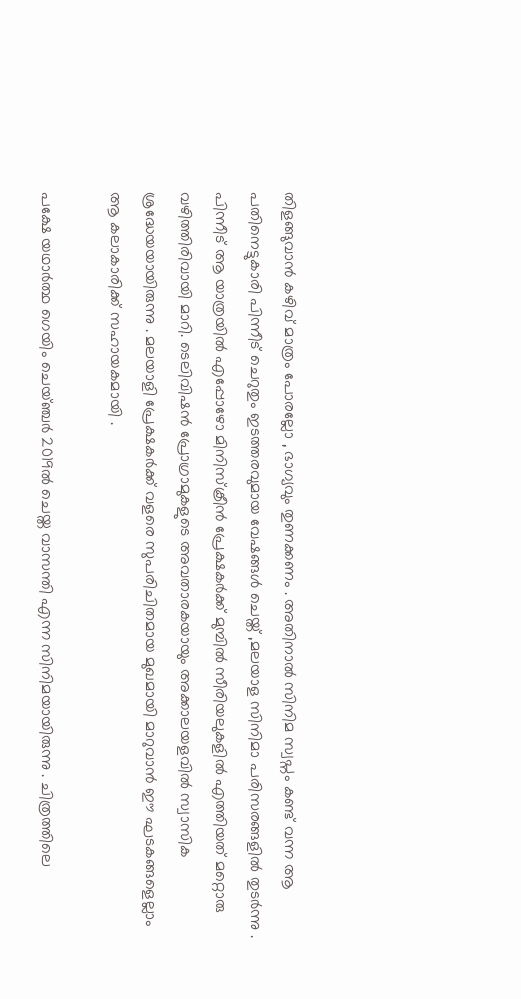തിളങ്ങുവാൻ കഴിവ് മാത്രം പോരല്ലോ , ഭാഗ്യവും തുണക്കണം . അതിനാൽ സിനിമ സ്വപ്നം കണ്ട് വന്ന ആ പതിനെട്ടുകാരി പിന്നീട് ചെറുതും ഇടത്തരവുമായ വേഷങ്ങൾ ചെയ്ത് ,മലയാള സിനിമാ പരിസരങ്ങളിൽ തുടർന്നു . പിന്നീട് ആ യാത്രയിൽ എപ്പോഴോ മിനിസ്ക്രീൻ പ്രേക്ഷകർക്ക് മുമ്പിൽ സീരിയലുകളിൽ എത്തിയത് മറ്റൊരു വഴിത്തിരിവായി മാറി. ടെലിവിഷൻ പ്രോഗ്രാമുകളുടെ അവതാരകയായും അക്കാലയളവിൽ സ്വാസിക ശ്രദ്ധേയയായിരുന്നു . മലയാളി പ്രേക്ഷകർക്ക് വളരെ സുപരിചിതമായ മുഖമായി മാറുവാൻ ഈ ഘടകങ്ങളെല്ലാം ആ കലാകാരിക്ക് സഹായകമായി .

പക്ഷേ യഥാർത്ഥ ഗെയിം ചെയ്ഞ്ചർ 2019ൽ ചെയ്ത വാസന്തി എന്ന സിനിമയായിരുന്നു . ചിത്രത്തിലെ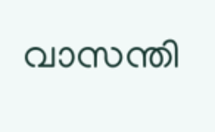വാസന്തി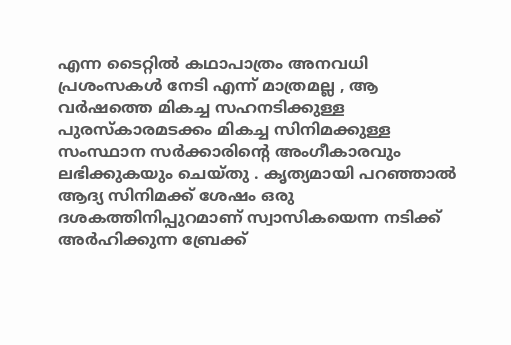എന്ന ടൈറ്റിൽ കഥാപാത്രം അനവധി പ്രശംസകൾ നേടി എന്ന് മാത്രമല്ല , ആ വർഷത്തെ മികച്ച സഹനടിക്കുള്ള പുരസ്കാരമടക്കം മികച്ച സിനിമക്കുള്ള സംസ്ഥാന സർക്കാരിന്റെ അംഗീകാരവും ലഭിക്കുകയും ചെയ്തു . കൃത്യമായി പറഞ്ഞാൽ ആദ്യ സിനിമക്ക് ശേഷം ഒരു ദശകത്തിനിപ്പുറമാണ് സ്വാസികയെന്ന നടിക്ക് അർഹിക്കുന്ന ബ്രേക്ക്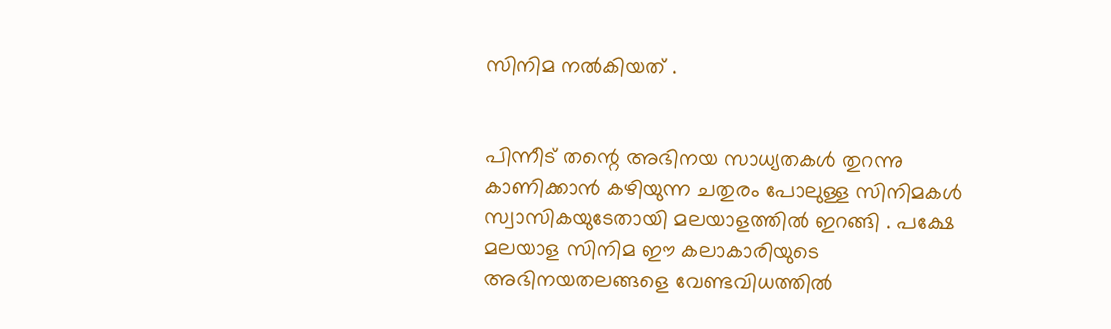സിനിമ നൽകിയത് .


പിന്നീട് തന്റെ അഭിനയ സാധ്യതകൾ തുറന്നു കാണിക്കാൻ കഴിയുന്ന ചതുരം പോലുള്ള സിനിമകൾ സ്വാസികയുടേതായി മലയാളത്തിൽ ഇറങ്ങി . പക്ഷേ മലയാള സിനിമ ഈ കലാകാരിയുടെ അഭിനയതലങ്ങളെ വേണ്ടവിധത്തിൽ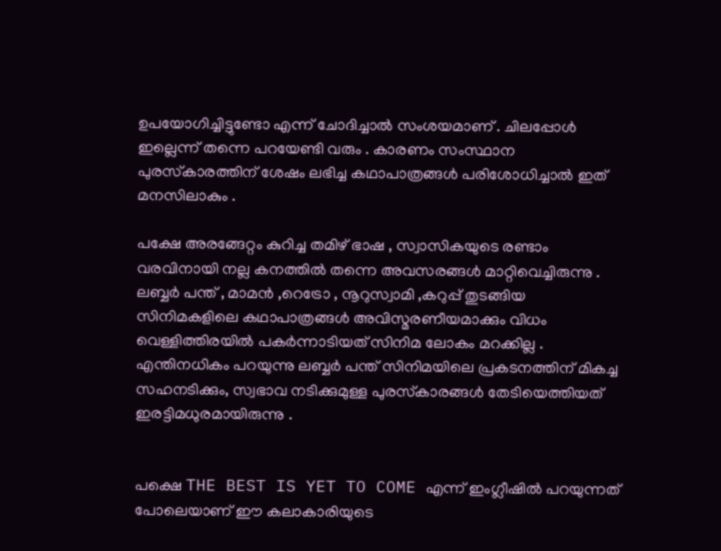ഉപയോഗിച്ചിട്ടുണ്ടോ എന്ന് ചോദിച്ചാൽ സംശയമാണ് . ചിലപ്പോൾ ഇല്ലെന്ന് തന്നെ പറയേണ്ടി വരും . കാരണം സംസ്ഥാന പുരസ്‌കാരത്തിന് ശേഷം ലഭിച്ച കഥാപാത്രങ്ങൾ പരിശോധിച്ചാൽ ഇത് മനസിലാകും .

പക്ഷേ അരങ്ങേറ്റം കുറിച്ച തമിഴ് ഭാഷ , സ്വാസികയുടെ രണ്ടാം വരവിനായി നല്ല കനത്തിൽ തന്നെ അവസരങ്ങൾ മാറ്റിവെച്ചിരുന്നു . ലബ്ബർ പന്ത് , മാമൻ ,റെട്രോ , നൂറുസ്വാമി ,കറുപ്പ് തുടങ്ങിയ സിനിമകളിലെ കഥാപാത്രങ്ങൾ അവിസ്മരണീയമാക്കും വിധം വെള്ളിത്തിരയിൽ പകർന്നാടിയത് സിനിമ ലോകം മറക്കില്ല . എന്തിനധികം പറയുന്നു ലബ്ബർ പന്ത് സിനിമയിലെ പ്രകടനത്തിന് മികച്ച സഹനടിക്കും, സ്വഭാവ നടിക്കുമുള്ള പുരസ്‌കാരങ്ങൾ തേടിയെത്തിയത് ഇരട്ടിമധുരമായിരുന്നു .


പക്ഷെ THE BEST IS YET TO COME എന്ന് ഇംഗ്ലീഷിൽ പറയുന്നത് പോലെയാണ് ഈ കലാകാരിയുടെ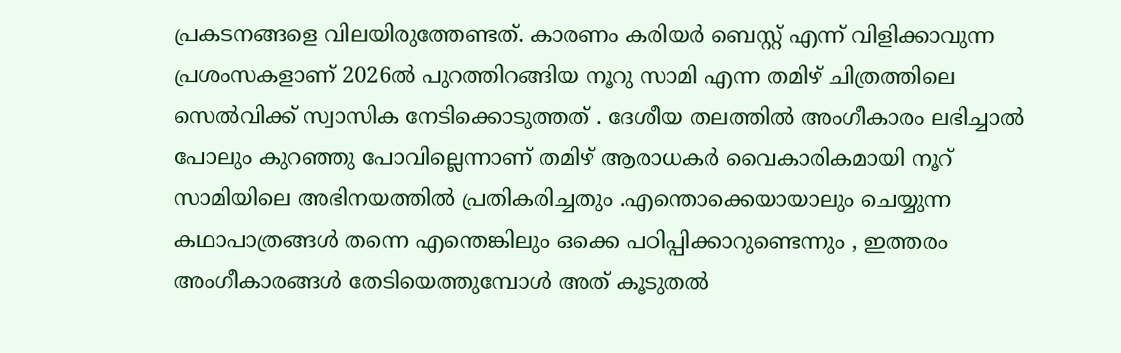പ്രകടനങ്ങളെ വിലയിരുത്തേണ്ടത്. കാരണം കരിയർ ബെസ്റ്റ് എന്ന് വിളിക്കാവുന്ന പ്രശംസകളാണ് 2026ൽ പുറത്തിറങ്ങിയ നൂറു സാമി എന്ന തമിഴ് ചിത്രത്തിലെ സെൽവിക്ക് സ്വാസിക നേടിക്കൊടുത്തത് . ദേശീയ തലത്തിൽ അംഗീകാരം ലഭിച്ചാൽ പോലും കുറഞ്ഞു പോവില്ലെന്നാണ് തമിഴ് ആരാധകർ വൈകാരികമായി നൂറ് സാമിയിലെ അഭിനയത്തിൽ പ്രതികരിച്ചതും .എന്തൊക്കെയായാലും ചെയ്യുന്ന കഥാപാത്രങ്ങൾ തന്നെ എന്തെങ്കിലും ഒക്കെ പഠിപ്പിക്കാറുണ്ടെന്നും , ഇത്തരം അംഗീകാരങ്ങൾ തേടിയെത്തുമ്പോൾ അത് കൂടുതൽ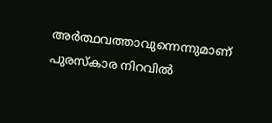അർത്ഥവത്താവുന്നെന്നുമാണ് പുരസ്‌കാര നിറവിൽ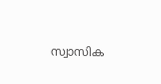സ്വാസിക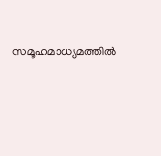സമൂഹമാധ്യമത്തിൽ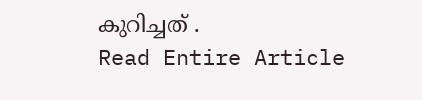കുറിച്ചത് .
Read Entire Article